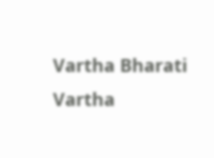Vartha Bharati
Vartha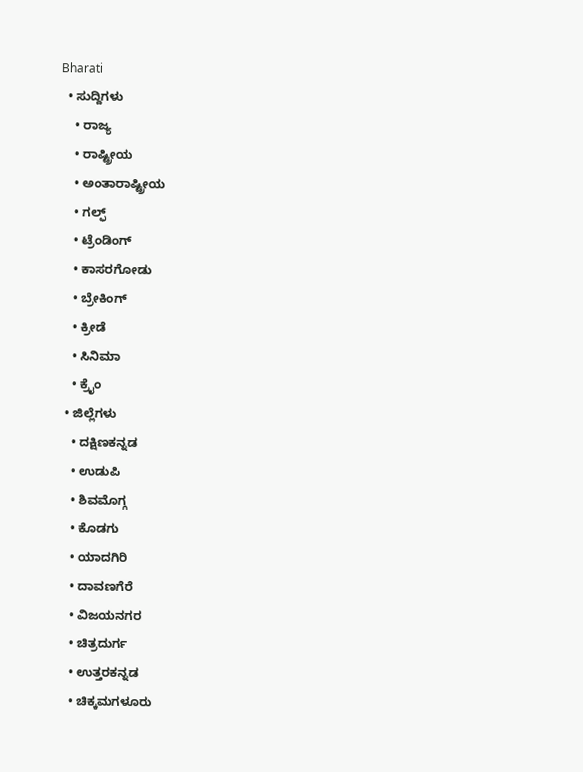Bharati
  • ಸುದ್ದಿಗಳು
    • ರಾಜ್ಯ
    • ರಾಷ್ಟ್ರೀಯ
    • ಅಂತಾರಾಷ್ಟ್ರೀಯ
    • ಗಲ್ಫ್
    • ಟ್ರೆಂಡಿಂಗ್
    • ಕಾಸರಗೋಡು
    • ಬ್ರೇಕಿಂಗ್
    • ಕ್ರೀಡೆ
    • ಸಿನಿಮಾ
    • ಕ್ರೈಂ
  • ಜಿಲ್ಲೆಗಳು
    • ದಕ್ಷಿಣಕನ್ನಡ
    • ಉಡುಪಿ
    • ಶಿವಮೊಗ್ಗ
    • ಕೊಡಗು
    • ಯಾದಗಿರಿ
    • ದಾವಣಗೆರೆ
    • ವಿಜಯನಗರ
    • ಚಿತ್ರದುರ್ಗ
    • ಉತ್ತರಕನ್ನಡ
    • ಚಿಕ್ಕಮಗಳೂರು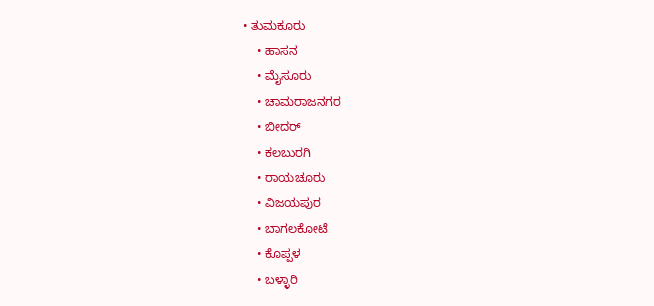• ತುಮಕೂರು
    • ಹಾಸನ
    • ಮೈಸೂರು
    • ಚಾಮರಾಜನಗರ
    • ಬೀದರ್‌
    • ಕಲಬುರಗಿ
    • ರಾಯಚೂರು
    • ವಿಜಯಪುರ
    • ಬಾಗಲಕೋಟೆ
    • ಕೊಪ್ಪಳ
    • ಬಳ್ಳಾರಿ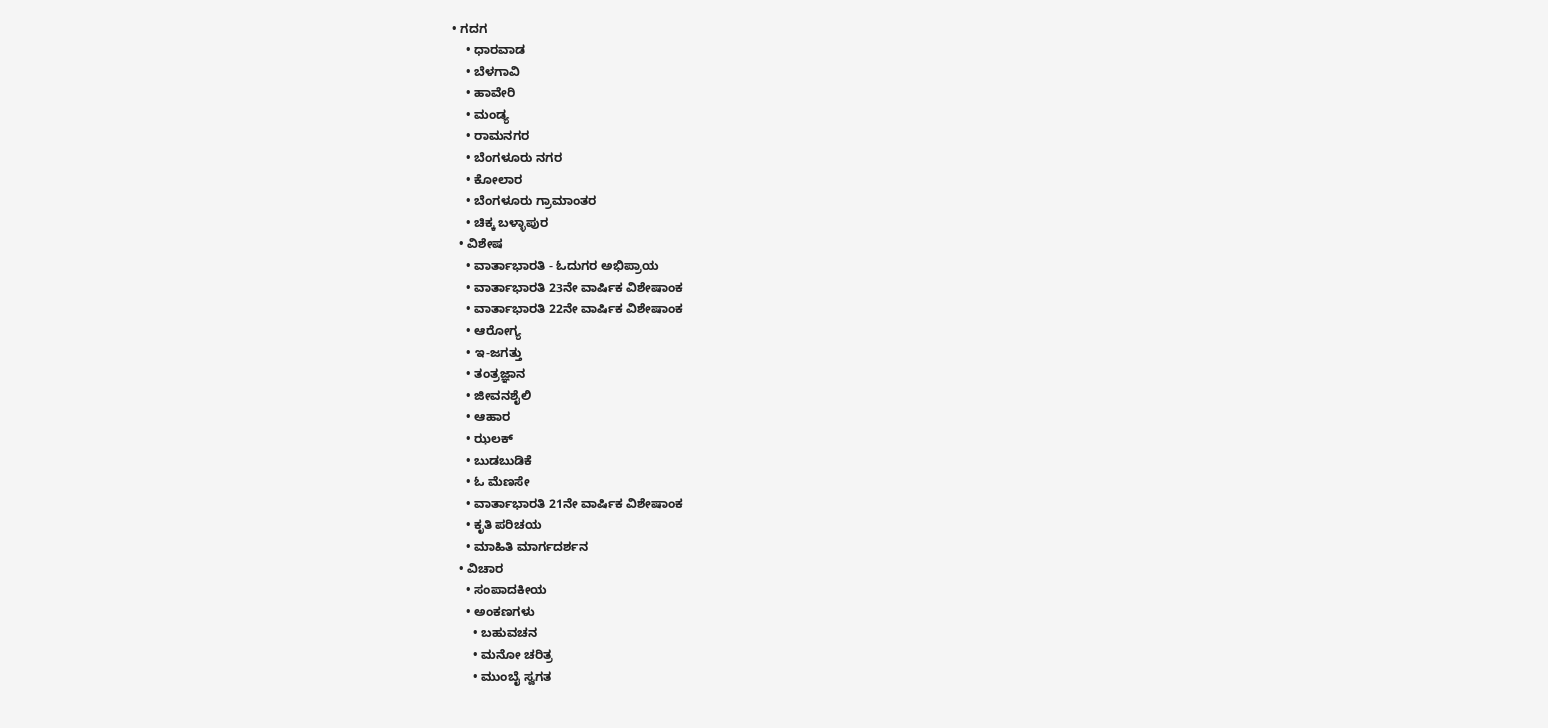• ಗದಗ
    • ಧಾರವಾಡ‌
    • ಬೆಳಗಾವಿ
    • ಹಾವೇರಿ
    • ಮಂಡ್ಯ
    • ರಾಮನಗರ
    • ಬೆಂಗಳೂರು ನಗರ
    • ಕೋಲಾರ
    • ಬೆಂಗಳೂರು ಗ್ರಾಮಾಂತರ
    • ಚಿಕ್ಕ ಬಳ್ಳಾಪುರ
  • ವಿಶೇಷ
    • ವಾರ್ತಾಭಾರತಿ - ಓದುಗರ ಅಭಿಪ್ರಾಯ
    • ವಾರ್ತಾಭಾರತಿ 23ನೇ ವಾರ್ಷಿಕ ವಿಶೇಷಾಂಕ
    • ವಾರ್ತಾಭಾರತಿ 22ನೇ ವಾರ್ಷಿಕ ವಿಶೇಷಾಂಕ
    • ಆರೋಗ್ಯ
    • ಇ-ಜಗತ್ತು
    • ತಂತ್ರಜ್ಞಾನ
    • ಜೀವನಶೈಲಿ
    • ಆಹಾರ
    • ಝಲಕ್
    • ಬುಡಬುಡಿಕೆ
    • ಓ ಮೆಣಸೇ
    • ವಾರ್ತಾಭಾರತಿ 21ನೇ ವಾರ್ಷಿಕ ವಿಶೇಷಾಂಕ
    • ಕೃತಿ ಪರಿಚಯ
    • ಮಾಹಿತಿ ಮಾರ್ಗದರ್ಶನ
  • ವಿಚಾರ
    • ಸಂಪಾದಕೀಯ
    • ಅಂಕಣಗಳು
      • ಬಹುವಚನ
      • ಮನೋ ಚರಿತ್ರ
      • ಮುಂಬೈ ಸ್ವಗತ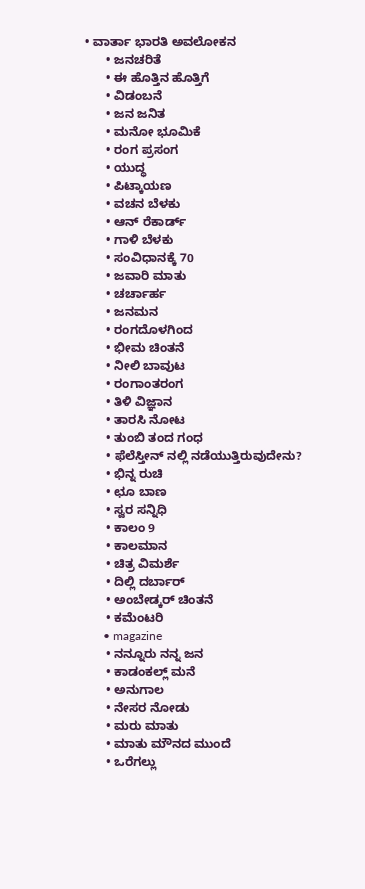• ವಾರ್ತಾ ಭಾರತಿ ಅವಲೋಕನ
      • ಜನಚರಿತೆ
      • ಈ ಹೊತ್ತಿನ ಹೊತ್ತಿಗೆ
      • ವಿಡಂಬನೆ
      • ಜನ ಜನಿತ
      • ಮನೋ ಭೂಮಿಕೆ
      • ರಂಗ ಪ್ರಸಂಗ
      • ಯುದ್ಧ
      • ಪಿಟ್ಕಾಯಣ
      • ವಚನ ಬೆಳಕು
      • ಆನ್ ರೆಕಾರ್ಡ್
      • ಗಾಳಿ ಬೆಳಕು
      • ಸಂವಿಧಾನಕ್ಕೆ 70
      • ಜವಾರಿ ಮಾತು
      • ಚರ್ಚಾರ್ಹ
      • ಜನಮನ
      • ರಂಗದೊಳಗಿಂದ
      • ಭೀಮ ಚಿಂತನೆ
      • ನೀಲಿ ಬಾವುಟ
      • ರಂಗಾಂತರಂಗ
      • ತಿಳಿ ವಿಜ್ಞಾನ
      • ತಾರಸಿ ನೋಟ
      • ತುಂಬಿ ತಂದ ಗಂಧ
      • ಫೆಲೆಸ್ತೀನ್ ‌ನಲ್ಲಿ ನಡೆಯುತ್ತಿರುವುದೇನು?
      • ಭಿನ್ನ ರುಚಿ
      • ಛೂ ಬಾಣ
      • ಸ್ವರ ಸನ್ನಿಧಿ
      • ಕಾಲಂ 9
      • ಕಾಲಮಾನ
      • ಚಿತ್ರ ವಿಮರ್ಶೆ
      • ದಿಲ್ಲಿ ದರ್ಬಾರ್
      • ಅಂಬೇಡ್ಕರ್ ಚಿಂತನೆ
      • ಕಮೆಂಟರಿ
      • magazine
      • ನನ್ನೂರು ನನ್ನ ಜನ
      • ಕಾಡಂಕಲ್ಲ್ ಮನೆ
      • ಅನುಗಾಲ
      • ನೇಸರ ನೋಡು
      • ಮರು ಮಾತು
      • ಮಾತು ಮೌನದ ಮುಂದೆ
      • ಒರೆಗಲ್ಲು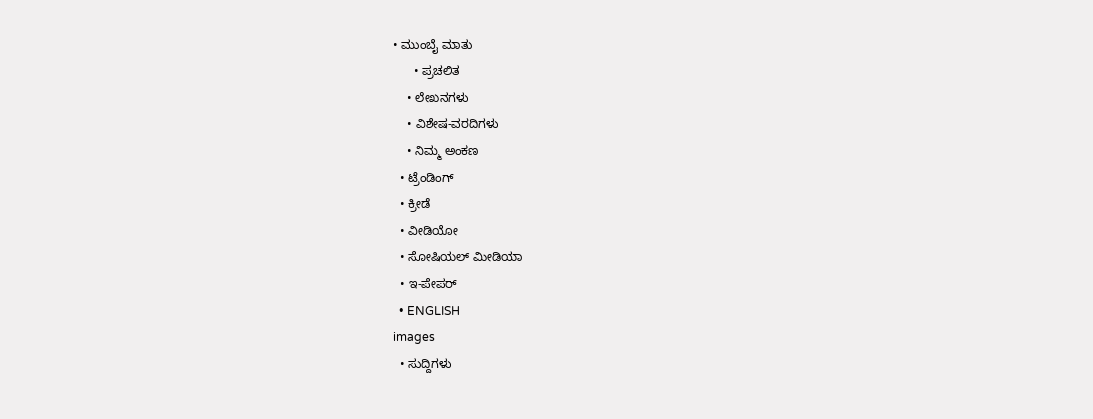• ಮುಂಬೈ ಮಾತು
      • ಪ್ರಚಲಿತ
    • ಲೇಖನಗಳು
    • ವಿಶೇಷ-ವರದಿಗಳು
    • ನಿಮ್ಮ ಅಂಕಣ
  • ಟ್ರೆಂಡಿಂಗ್
  • ಕ್ರೀಡೆ
  • ವೀಡಿಯೋ
  • ಸೋಷಿಯಲ್ ಮೀಡಿಯಾ
  • ಇ-ಪೇಪರ್
  • ENGLISH
images
  • ಸುದ್ದಿಗಳು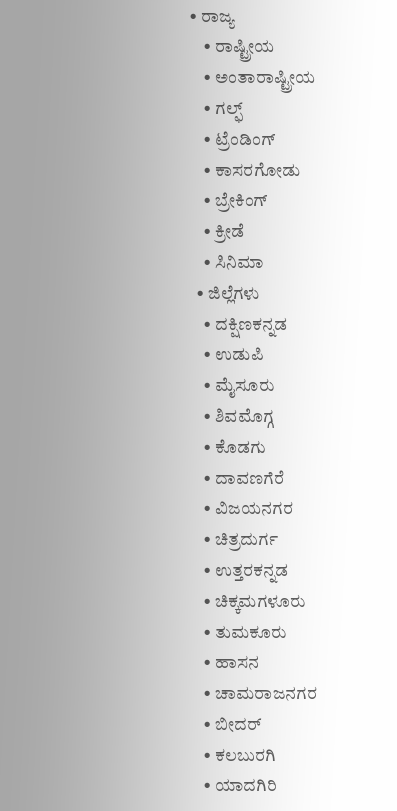• ರಾಜ್ಯ
    • ರಾಷ್ಟ್ರೀಯ
    • ಅಂತಾರಾಷ್ಟ್ರೀಯ
    • ಗಲ್ಫ್
    • ಟ್ರೆಂಡಿಂಗ್
    • ಕಾಸರಗೋಡು
    • ಬ್ರೇಕಿಂಗ್
    • ಕ್ರೀಡೆ
    • ಸಿನಿಮಾ
  • ಜಿಲ್ಲೆಗಳು
    • ದಕ್ಷಿಣಕನ್ನಡ
    • ಉಡುಪಿ
    • ಮೈಸೂರು
    • ಶಿವಮೊಗ್ಗ
    • ಕೊಡಗು
    • ದಾವಣಗೆರೆ
    • ವಿಜಯನಗರ
    • ಚಿತ್ರದುರ್ಗ
    • ಉತ್ತರಕನ್ನಡ
    • ಚಿಕ್ಕಮಗಳೂರು
    • ತುಮಕೂರು
    • ಹಾಸನ
    • ಚಾಮರಾಜನಗರ
    • ಬೀದರ್‌
    • ಕಲಬುರಗಿ
    • ಯಾದಗಿರಿ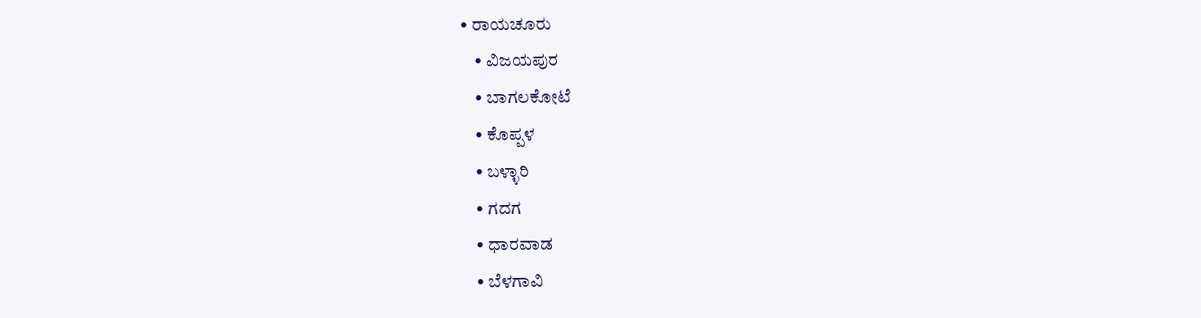• ರಾಯಚೂರು
    • ವಿಜಯಪುರ
    • ಬಾಗಲಕೋಟೆ
    • ಕೊಪ್ಪಳ
    • ಬಳ್ಳಾರಿ
    • ಗದಗ
    • ಧಾರವಾಡ
    • ಬೆಳಗಾವಿ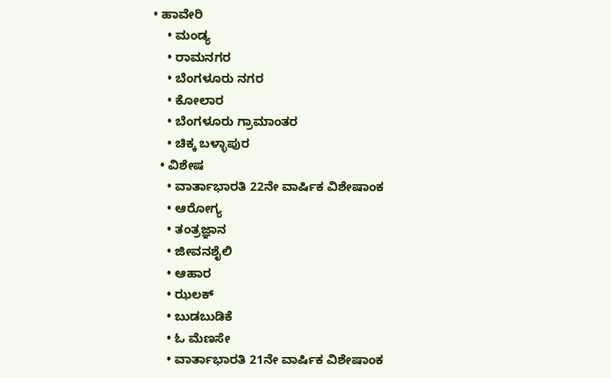• ಹಾವೇರಿ
    • ಮಂಡ್ಯ
    • ರಾಮನಗರ
    • ಬೆಂಗಳೂರು ನಗರ
    • ಕೋಲಾರ
    • ಬೆಂಗಳೂರು ಗ್ರಾಮಾಂತರ
    • ಚಿಕ್ಕ ಬಳ್ಳಾಪುರ
  • ವಿಶೇಷ
    • ವಾರ್ತಾಭಾರತಿ 22ನೇ ವಾರ್ಷಿಕ ವಿಶೇಷಾಂಕ
    • ಆರೋಗ್ಯ
    • ತಂತ್ರಜ್ಞಾನ
    • ಜೀವನಶೈಲಿ
    • ಆಹಾರ
    • ಝಲಕ್
    • ಬುಡಬುಡಿಕೆ
    • ಓ ಮೆಣಸೇ
    • ವಾರ್ತಾಭಾರತಿ 21ನೇ ವಾರ್ಷಿಕ ವಿಶೇಷಾಂಕ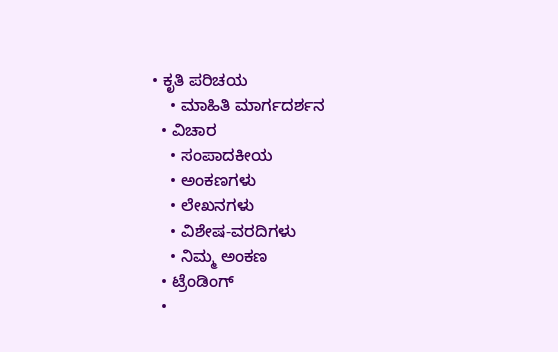• ಕೃತಿ ಪರಿಚಯ
    • ಮಾಹಿತಿ ಮಾರ್ಗದರ್ಶನ
  • ವಿಚಾರ
    • ಸಂಪಾದಕೀಯ
    • ಅಂಕಣಗಳು
    • ಲೇಖನಗಳು
    • ವಿಶೇಷ-ವರದಿಗಳು
    • ನಿಮ್ಮ ಅಂಕಣ
  • ಟ್ರೆಂಡಿಂಗ್
  •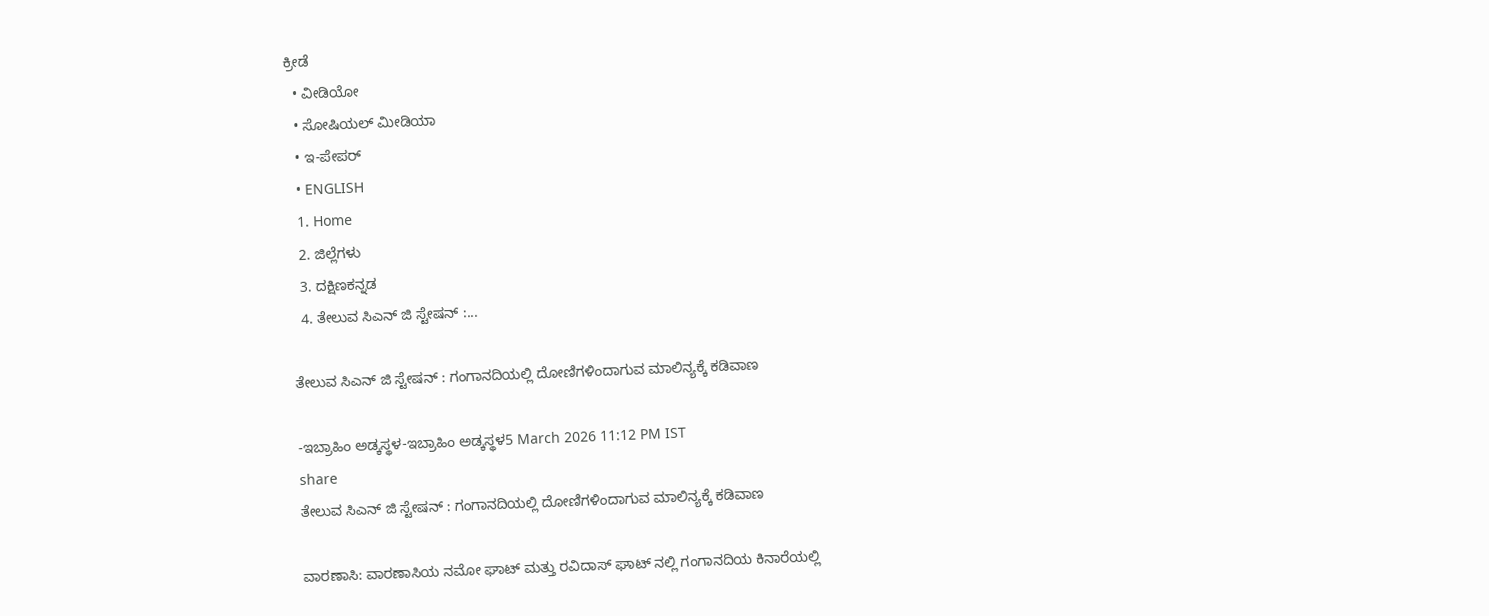ಕ್ರೀಡೆ
  • ವೀಡಿಯೋ
  • ಸೋಷಿಯಲ್ ಮೀಡಿಯಾ
  • ಇ-ಪೇಪರ್
  • ENGLISH
  1. Home
  2. ಜಿಲ್ಲೆಗಳು
  3. ದಕ್ಷಿಣಕನ್ನಡ
  4. ತೇಲುವ ಸಿಎನ್ ಜಿ ಸ್ಟೇಷನ್ :...

ತೇಲುವ ಸಿಎನ್ ಜಿ ಸ್ಟೇಷನ್ : ಗಂಗಾನದಿಯಲ್ಲಿ ದೋಣಿಗಳಿಂದಾಗುವ ಮಾಲಿನ್ಯಕ್ಕೆ ಕಡಿವಾಣ

-ಇಬ್ರಾಹಿಂ ಅಡ್ಕಸ್ಥಳ-ಇಬ್ರಾಹಿಂ ಅಡ್ಕಸ್ಥಳ5 March 2026 11:12 PM IST
share
ತೇಲುವ ಸಿಎನ್ ಜಿ ಸ್ಟೇಷನ್ : ಗಂಗಾನದಿಯಲ್ಲಿ ದೋಣಿಗಳಿಂದಾಗುವ ಮಾಲಿನ್ಯಕ್ಕೆ ಕಡಿವಾಣ

ವಾರಣಾಸಿ: ವಾರಣಾಸಿಯ ನಮೋ ಘಾಟ್ ಮತ್ತು‌ ರವಿದಾಸ್ ಘಾಟ್ ನಲ್ಲಿ ಗಂಗಾನದಿಯ ಕಿನಾರೆಯಲ್ಲಿ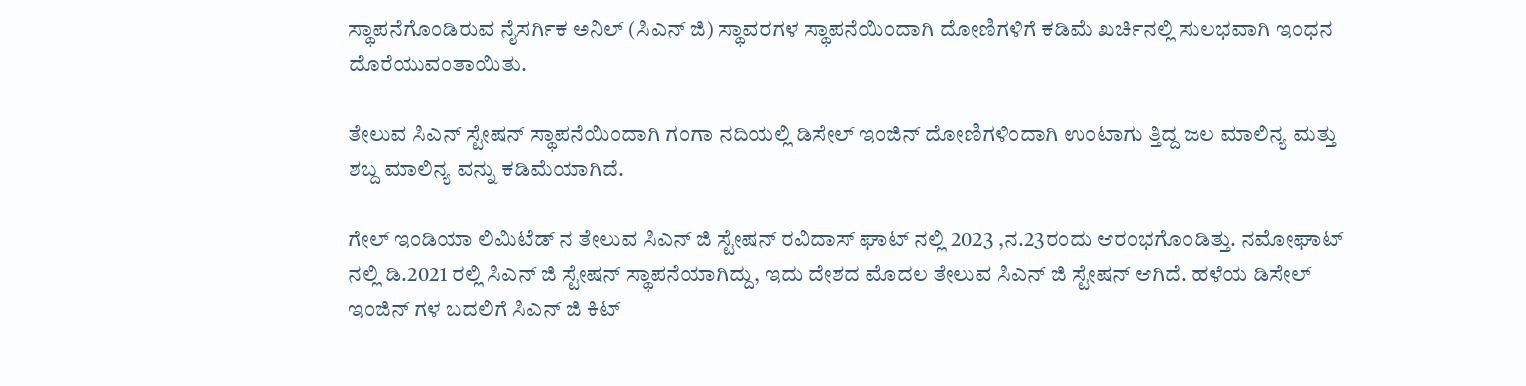ಸ್ಥಾಪನೆಗೊಂಡಿರುವ ನೈಸರ್ಗಿಕ ಅನಿಲ್ (ಸಿಎನ್ ಜಿ) ಸ್ಥಾವರಗಳ ಸ್ಥಾಪನೆಯಿಂದಾಗಿ ದೋಣಿಗಳಿಗೆ ಕಡಿಮೆ ಖರ್ಚಿನಲ್ಲಿ ಸುಲಭವಾಗಿ ಇಂಧನ ದೊರೆಯುವಂತಾಯಿತು.

ತೇಲುವ ಸಿಎನ್ ಸ್ಟೇಷನ್ ಸ್ಥಾಪನೆಯಿಂದಾಗಿ ಗಂಗಾ ನದಿಯಲ್ಲಿ ಡಿಸೇಲ್ ಇಂಜಿನ್ ದೋಣಿಗಳಿಂದಾಗಿ ಉಂಟಾಗು ತ್ತಿದ್ದ ಜಲ ಮಾಲಿನ್ಯ ಮತ್ತು ಶಬ್ದ ಮಾಲಿನ್ಯ ವನ್ನು ಕಡಿಮೆಯಾಗಿದೆ.

ಗೇಲ್ ಇಂಡಿಯಾ ಲಿಮಿಟೆಡ್ ನ ತೇಲುವ ಸಿಎನ್ ಜಿ ಸ್ಟೇಷನ್ ರವಿದಾಸ್ ಘಾಟ್ ನಲ್ಲಿ 2023 ,ನ.23ರಂದು ಆರಂಭಗೊಂಡಿತ್ತು. ನಮೋಘಾಟ್ ನಲ್ಲಿ ಡಿ.2021 ರಲ್ಲಿ ಸಿಎನ್ ಜಿ ಸ್ಟೇಷನ್ ಸ್ಥಾಪನೆಯಾಗಿದ್ದು, ಇದು ದೇಶದ ಮೊದಲ ತೇಲುವ ಸಿಎನ್ ಜಿ ಸ್ಟೇಷನ್ ಆಗಿದೆ. ಹಳೆಯ ಡಿಸೇಲ್ ಇಂಜಿನ್ ಗಳ ಬದಲಿಗೆ ಸಿಎನ್ ಜಿ ಕಿಟ್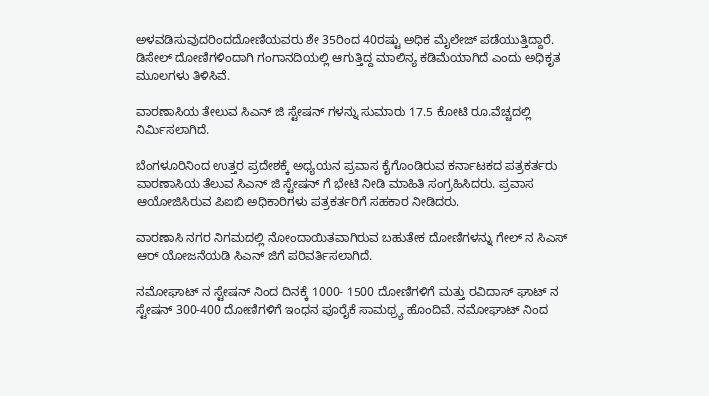ಅಳವಡಿಸುವುದರಿಂದದೋಣಿಯವರು ಶೇ 35ರಿಂದ 40ರಷ್ಟು ಅಧಿಕ ಮೈಲೇಜ್ ಪಡೆಯುತ್ತಿದ್ದಾರೆ. ಡಿಸೇಲ್ ದೋಣಿಗಳಿಂದಾಗಿ ಗಂಗಾನದಿಯಲ್ಲಿ ಆಗುತ್ತಿದ್ದ ಮಾಲಿನ್ಯ ಕಡಿಮೆಯಾಗಿದೆ ಎಂದು ಅಧಿಕೃತ ಮೂಲಗಳು ತಿಳಿಸಿವೆ.

ವಾರಣಾಸಿಯ ತೇಲುವ ಸಿಎನ್ ಜಿ ಸ್ಟೇಷನ್ ಗಳನ್ನು ಸುಮಾರು 17.5 ಕೋಟಿ ರೂ.ವೆಚ್ಚದಲ್ಲಿ ನಿರ್ಮಿಸಲಾಗಿದೆ.

ಬೆಂಗಳೂರಿನಿಂದ ಉತ್ತರ ಪ್ರದೇಶಕ್ಕೆ ಅಧ್ಯಯನ ಪ್ರವಾಸ ಕೈಗೊಂಡಿರುವ ಕರ್ನಾಟಕದ ಪತ್ರಕರ್ತರು ವಾರಣಾಸಿಯ ತೆಲುವ ಸಿಎನ್ ಜಿ‌ ಸ್ಟೇಷನ್ ಗೆ ಭೇಟಿ ನೀಡಿ ಮಾಹಿತಿ ಸಂಗ್ರಹಿಸಿದರು. ಪ್ರವಾಸ ಆಯೋಜಿಸಿರುವ ಪಿಐಬಿ‌ ಅಧಿಕಾರಿಗಳು ಪತ್ರಕರ್ತರಿಗೆ ಸಹಕಾರ ನೀಡಿದರು.

ವಾರಣಾಸಿ ನಗರ ನಿಗಮದಲ್ಲಿ ನೋಂದಾಯಿತವಾಗಿರುವ ಬಹುತೇಕ ದೋಣಿಗಳನ್ನು ಗೇಲ್ ನ ಸಿಎಸ್ ಆರ್ ಯೋಜನೆಯಡಿ ಸಿಎನ್ ಜಿಗೆ ಪರಿವರ್ತಿಸಲಾಗಿದೆ.

ನಮೋಘಾಟ್ ನ ಸ್ಟೇಷನ್ ನಿಂದ ದಿನಕ್ಕೆ 1000- 1500 ದೋಣಿಗಳಿಗೆ ಮತ್ತು ರವಿದಾಸ್ ಘಾಟ್ ನ ಸ್ಟೇಷನ್ 300-400 ದೋಣಿಗಳಿಗೆ ಇಂಧನ‌ ಪೂರೈಕೆ ಸಾಮಥ್ರ್ಯ ಹೊಂದಿವೆ. ನಮೋಘಾಟ್ ನಿಂದ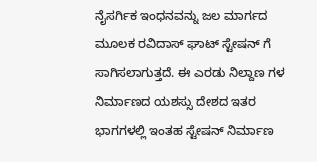ನೈಸರ್ಗಿಕ ಇಂಧನವನ್ನು ಜಲ ಮಾರ್ಗದ ಮೂಲಕ ರವಿದಾಸ್ ಘಾಟ್ ಸ್ಟೇಷನ್ ಗೆ ಸಾಗಿಸಲಾಗುತ್ತದೆ. ಈ ಎರಡು ನಿಲ್ದಾಣ ಗಳ ನಿರ್ಮಾಣದ ಯಶಸ್ಸು ದೇಶದ ಇತರ ಭಾಗಗಳಲ್ಲಿ ಇಂತಹ ಸ್ಟೇಷನ್ ನಿರ್ಮಾಣ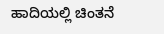ಹಾದಿಯಲ್ಲಿ ಚಿಂತನೆ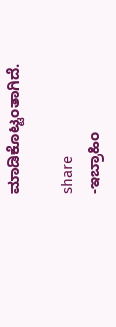ಮಾಡಿಕೊಟ್ಟಂತಾಗಿದೆ.

share
-ಇಬ್ರಾಹಿಂ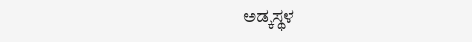ಅಡ್ಕಸ್ಥಳ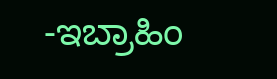-ಇಬ್ರಾಹಿಂ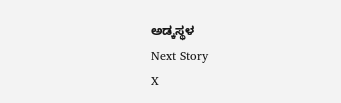ಅಡ್ಕಸ್ಥಳ
Next Story
X